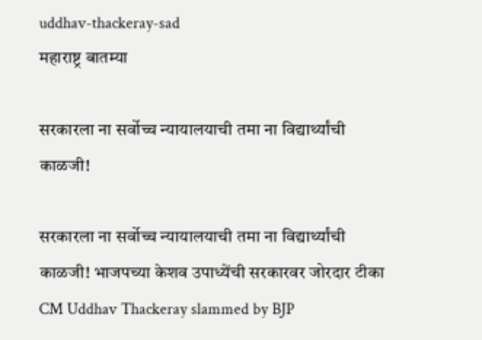uddhav-thackeray-sad
महाराष्ट्र बातम्या

सरकारला ना सर्वोच्च न्यायालयाची तमा ना विद्यार्थ्यांची काळजी!

सरकारला ना सर्वोच्च न्यायालयाची तमा ना विद्यार्थ्यांची काळजी! भाजपच्या केशव उपाध्येंची सरकारवर जोरदार टीका CM Uddhav Thackeray slammed by BJP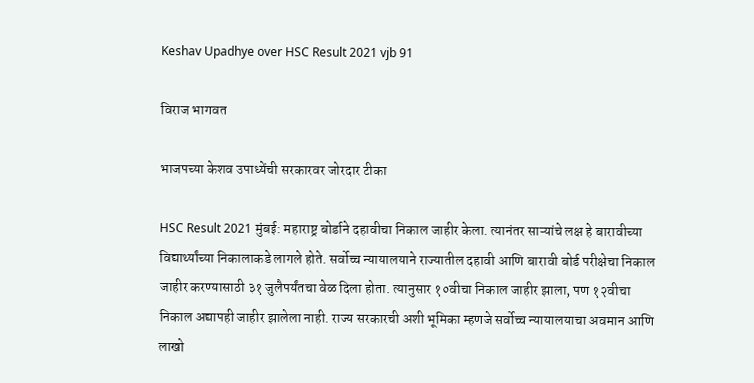Keshav Upadhye over HSC Result 2021 vjb 91

विराज भागवत

भाजपच्या केशव उपाध्येंची सरकारवर जोरदार टीका

HSC Result 2021 मुंबई: महाराष्ट्र बोर्डाने दहावीचा निकाल जाहीर केला. त्यानंतर साऱ्यांचे लक्ष हे बारावीच्या विद्यार्थ्यांच्या निकालाकडे लागले होते. सर्वोच्च न्यायालयाने राज्यातील दहावी आणि बारावी बोर्ड परीक्षेचा निकाल जाहीर करण्यासाठी ३१ जुलैपर्यंतचा वेळ दिला होता. त्यानुसार १०वीचा निकाल जाहीर झाला, पण १२वीचा निकाल अद्यापही जाहीर झालेला नाही. राज्य सरकारची अशी भूमिका म्हणजे सर्वोच्च न्यायालयाचा अवमान आणि लाखो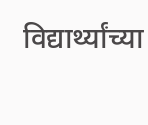विद्यार्थ्यांच्या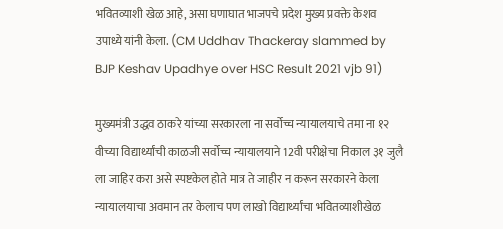भवितव्याशी खेळ आहे, असा घणाघात भाजपचे प्रदेश मुख्य प्रवक्ते केशव उपाध्ये यांनी केला. (CM Uddhav Thackeray slammed by BJP Keshav Upadhye over HSC Result 2021 vjb 91)

मुख्यमंत्री उद्धव ठाकरे यांच्या सरकारला ना सर्वोच्च न्यायालयाचे तमा ना १२ वीच्या विद्यार्थ्यांची काळजी सर्वोच्च न्यायालयाने 12वी परीक्षेचा निकाल ३१ जुलै ला जाहिर करा असे स्पष्टकेल होते मात्र ते जाहीर न करून सरकारने केला न्यायालयाचा अवमान तर केलाच पण लाखो विद्यार्थ्यांचा भवितव्याशीखेळ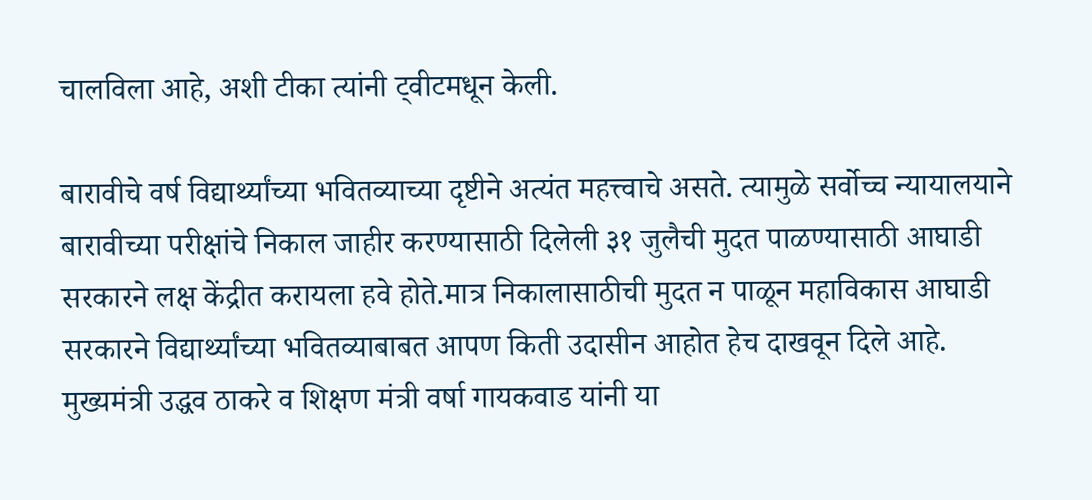चालविला आहे, अशी टीका त्यांनी ट्वीटमधून केली.

बारावीचे वर्ष विद्यार्थ्यांच्या भवितव्याच्या दृष्टीने अत्यंत महत्त्वाचे असते. त्यामुळे सर्वोच्च न्यायालयाने बारावीच्या परीक्षांचे निकाल जाहीर करण्यासाठी दिलेली ३१ जुलैची मुदत पाळण्यासाठी आघाडी सरकारने लक्ष केंद्रीत करायला हवे होते.मात्र निकालासाठीची मुदत न पाळून महाविकास आघाडी सरकारने विद्यार्थ्यांच्या भवितव्याबाबत आपण किती उदासीन आहोत हेच दाखवून दिले आहे. मुख्यमंत्री उद्धव ठाकरे व शिक्षण मंत्री वर्षा गायकवाड यांनी या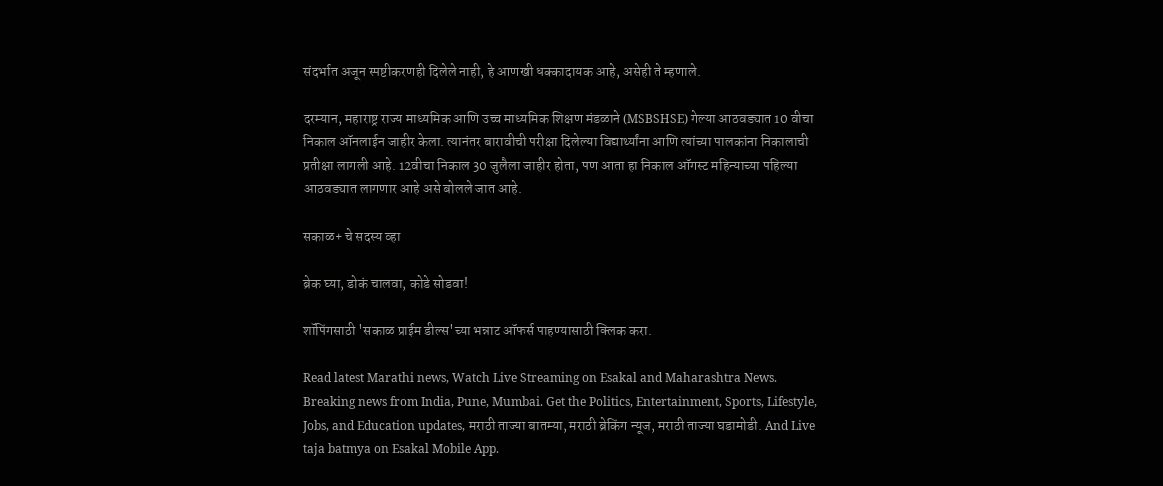संदर्भात अजून स्पष्टीकरणही दिलेले नाही, हे आणखी धक्कादायक आहे, असेही ते म्हणाले.

दरम्यान, महाराष्ट्र राज्य माध्यमिक आणि उच्च माध्यमिक शिक्षण मंडळाने (MSBSHSE) गेल्या आठवड्यात 10 वीचा निकाल ऑनलाईन जाहीर केला. त्यानंतर बारावीची परीक्षा दिलेल्या विद्यार्थ्यांना आणि त्यांच्या पालकांना निकालाची प्रतीक्षा लागली आहे. 12वीचा निकाल 30 जुलैला जाहीर होता, पण आता हा निकाल ऑगस्ट महिन्याच्या पहिल्या आठवड्यात लागणार आहे असे बोलले जात आहे.

सकाळ+ चे सदस्य व्हा

ब्रेक घ्या, डोकं चालवा, कोडे सोडवा!

शॉपिंगसाठी 'सकाळ प्राईम डील्स'च्या भन्नाट ऑफर्स पाहण्यासाठी क्लिक करा.

Read latest Marathi news, Watch Live Streaming on Esakal and Maharashtra News. Breaking news from India, Pune, Mumbai. Get the Politics, Entertainment, Sports, Lifestyle, Jobs, and Education updates, मराठी ताज्या बातम्या, मराठी ब्रेकिंग न्यूज, मराठी ताज्या घडामोडी. And Live taja batmya on Esakal Mobile App.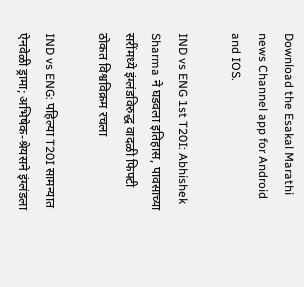Download the Esakal Marathi news Channel app for Android and IOS.

IND vs ENG 1st T20I: Abhishek Sharma ने घडवला इतिहास, पावसाच्या सरींमध्ये इंग्लंडविरुद्ध वादळी फिफ्टी ठोकत विश्वविक्रम रचला

IND vs ENG: पहिल्या T20I सामन्यात ऐनवेळी ड्रामा; अभिषेक-श्रेयसने इंग्लंडला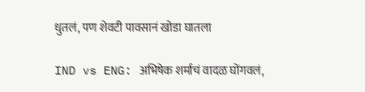धुतलं, पण शेवटी पावसानं खोडा घातला

IND vs ENG: अभिषेक शर्माचं वादळ घोंगवलं,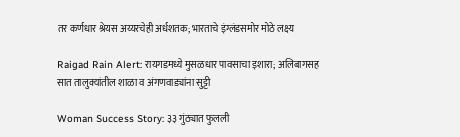तर कर्णधार श्रेयस अय्यरचेही अर्धशतक; भारताचे इंग्लंडसमोर मोठे लक्ष्य

Raigad Rain Alert: रायगडमध्ये मुसळधार पावसाचा इशारा; अलिबागसह सात तालुक्यांतील शाळा व अंगणवाड्यांना सुट्टी

Woman Success Story: ३३ गुंठ्यात फुलली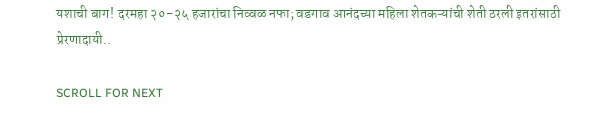यशाची बाग! दरमहा २०-२५ हजारांचा निव्वळ नफा; वडगाव आनंदच्या महिला शेतकऱ्यांची शेती ठरली इतरांसाठी प्रेरणादायी..

SCROLL FOR NEXT